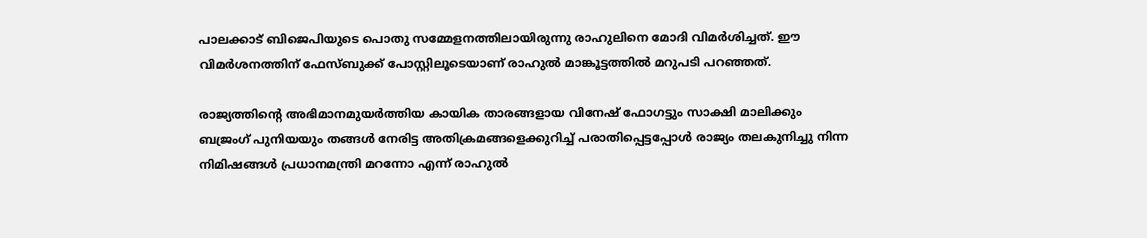പാലക്കാട് ബിജെപിയുടെ പൊതു സമ്മേളനത്തിലായിരുന്നു രാഹുലിനെ മോദി വിമര്‍ശിച്ചത്. ഈ വിമര്‍ശനത്തിന് ഫേസ്ബുക്ക് പോസ്റ്റിലൂടെയാണ് രാഹുല്‍ മാങ്കൂട്ടത്തില്‍ മറുപടി പറഞ്ഞത്.

രാജ്യത്തിന്റെ അഭിമാനമുയര്‍ത്തിയ കായിക താരങ്ങളായ വിനേഷ് ഫോഗട്ടും സാക്ഷി മാലിക്കും ബജ്രംഗ് പുനിയയും തങ്ങള്‍ നേരിട്ട അതിക്രമങ്ങളെക്കുറിച്ച്‌ പരാതിപ്പെട്ടപ്പോള്‍ രാജ്യം തലകുനിച്ചു നിന്ന നിമിഷങ്ങള്‍ പ്രധാനമന്ത്രി മറന്നോ എന്ന് രാഹുല്‍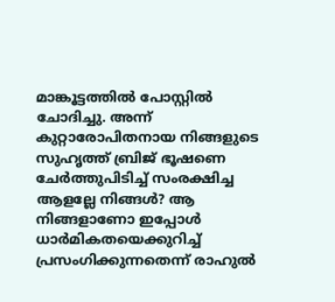മാങ്കൂട്ടത്തില്‍ പോസ്റ്റില്‍ ചോദിച്ചു. അന്ന് കുറ്റാരോപിതനായ നിങ്ങളുടെ സുഹൃത്ത് ബ്രിജ് ഭൂഷണെ ചേര്‍ത്തുപിടിച്ച്‌ സംരക്ഷിച്ച ആളല്ലേ നിങ്ങള്‍? ആ നിങ്ങളാണോ ഇപ്പോള്‍ ധാര്‍മികതയെക്കുറിച്ച്‌ പ്രസംഗിക്കുന്നതെന്ന് രാഹുല്‍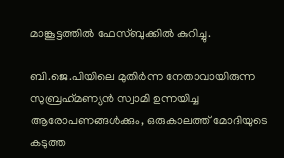മാങ്കൂട്ടത്തില്‍ ഫേസ്ബുക്കില്‍ കുറിച്ചു.

ബി.ജെ.പിയിലെ മുതിര്‍ന്ന നേതാവായിരുന്ന സുബ്രഹ്‌മണ്യന്‍ സ്വാമി ഉന്നയിച്ച ആരോപണങ്ങള്‍ക്കും, ഒരുകാലത്ത് മോദിയുടെ കടുത്ത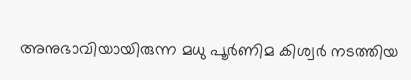അനുഭാവിയായിരുന്ന മധു പൂര്‍ണിമ കിശ്വര്‍ നടത്തിയ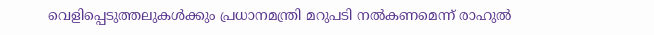വെളിപ്പെടുത്തലുകള്‍ക്കും പ്രധാനമന്ത്രി മറുപടി നല്‍കണമെന്ന് രാഹുല്‍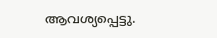ആവശ്യപ്പെട്ടു.